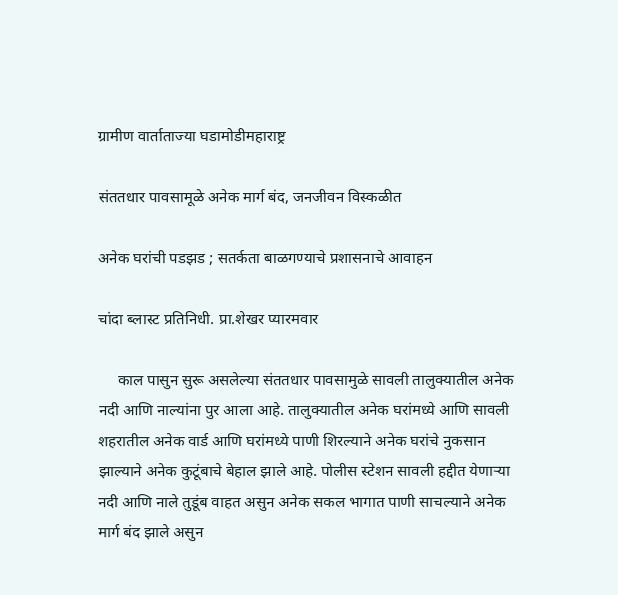ग्रामीण वार्ताताज्या घडामोडीमहाराष्ट्र

संततधार पावसामूळे अनेक मार्ग बंद, जनजीवन विस्कळीत

अनेक घरांची पडझड ; सतर्कता बाळगण्याचे प्रशासनाचे आवाहन

चांदा ब्लास्ट प्रतिनिधी. प्रा.शेखर प्यारमवार

     काल पासुन सुरू असलेल्या संततधार पावसामुळे सावली तालुक्यातील अनेक नदी आणि नाल्यांना पुर आला आहे. तालुक्यातील अनेक घरांमध्ये आणि सावली शहरातील अनेक वार्ड आणि घरांमध्ये पाणी शिरल्याने अनेक घरांचे नुकसान झाल्याने अनेक कुटूंबाचे बेहाल झाले आहे. पोलीस स्टेशन सावली हद्दीत येणाऱ्या नदी आणि नाले तुडूंब वाहत असुन अनेक सकल भागात पाणी साचल्याने अनेक मार्ग बंद झाले असुन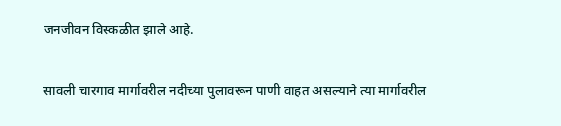जनजीवन विस्कळीत झाले आहे.

सावली चारगाव मार्गावरील नदीच्या पुलावरून पाणी वाहत असल्याने त्या मार्गावरील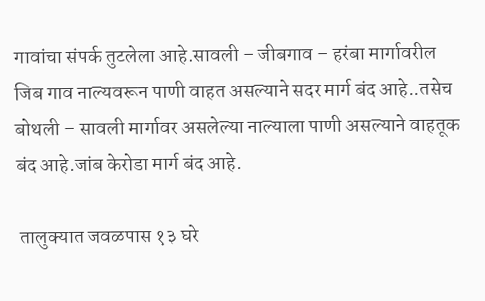गावांचा संपर्क तुटलेला आहे.सावली – जीबगाव – हरंबा मार्गावरील जिब गाव नाल्यवरून पाणी वाहत असल्याने सदर मार्ग बंद आहे..तसेच बोथली – सावली मार्गावर असलेल्या नाल्याला पाणी असल्याने वाहतूक बंद आहे.जांब केरोडा मार्ग बंद आहे.

 तालुक्यात जवळपास १३ घरे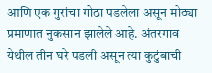आणि एक गुरांचा गोठा पडलेला असून मोठ्या प्रमाणात नुकसान झालेले आहे. अंतरगाव येथील तीन घरे पडली असून त्या कुटुंबाची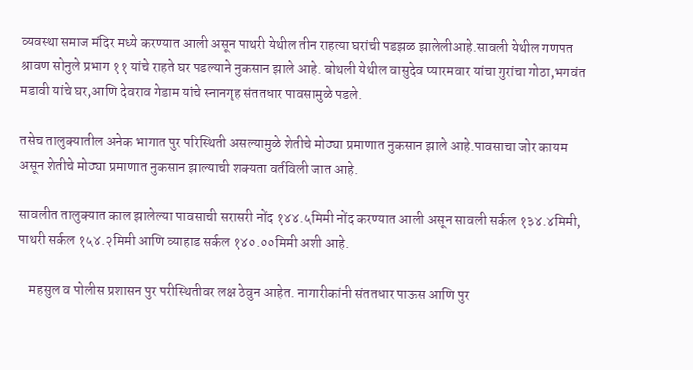व्यवस्था समाज मंदिर मध्ये करण्यात आली असून पाथरी येथील तीन राहत्या घरांची पडझळ झालेलीआहे.सावली येथील गणपत श्रावण सोनुले प्रभाग ११ यांचे राहते घर पडल्याने नुकसान झाले आहे. बोथली येथील वासुदेव प्यारमवार यांचा गुरांचा गोठा,भगवंत मडावी यांचे घर,आणि देवराव गेडाम यांचे स्नानगृह संततधार पावसामुळे पडले.

तसेच तालुक्यातील अनेक भागात पुर परिस्थिती असल्यामुळे शेतीचे मोठ्या प्रमाणात नुकसान झाले आहे.पावसाचा जोर कायम असून शेतीचे मोठ्या प्रमाणात नुकसान झाल्याची शक्यता वर्तविली जात आहे.

सावलीत तालुक्यात काल झालेल्या पावसाची सरासरी नोंद १४४.५मिमी नोंद करण्यात आली असून सावली सर्कल १३४.४मिमी, पाथरी सर्कल १५४.२मिमी आणि व्याहाड सर्कल १४०.००मिमी अशी आहे.

    महसुल व पोलीस प्रशासन पुर परीस्थितीवर लक्ष ठेवुन आहेत. नागारीकांनी संततधार पाऊस आणि पुर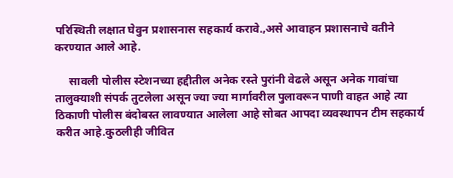परिस्थिती लक्षात घेवुन प्रशासनास सहकार्य करावे.,असे आवाहन प्रशासनाचे वतीने करण्यात आले आहे.

     सावली पोलीस स्टेशनच्या हद्दीतील अनेक रस्ते पुरांनी वेढले असून अनेक गावांचा तालुक्याशी संपर्क तुटलेला असून ज्या ज्या मार्गावरील पुलावरून पाणी वाहत आहे त्या ठिकाणी पोलीस बंदोबस्त लावण्यात आलेला आहे सोबत आपदा व्यवस्थापन टीम सहकार्य करीत आहे.कुठलीही जीवित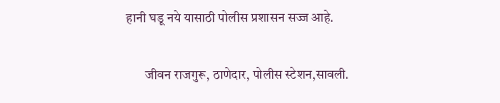हानी घडू नये यासाठी पोलीस प्रशासन सज्ज आहे.

       जीवन राजगुरू, ठाणेदार, पोलीस स्टेशन,सावली.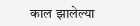काल झालेल्या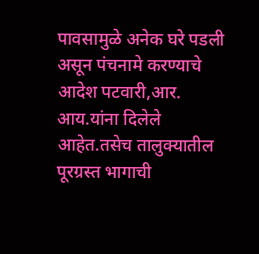पावसामुळे अनेक घरे पडली असून पंचनामे करण्याचे आदेश पटवारी,आर. आय.यांना दिलेले आहेत.तसेच तालुक्यातील पूरग्रस्त भागाची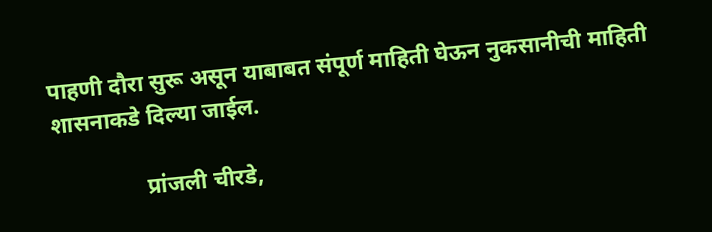पाहणी दौरा सुरू असून याबाबत संपूर्ण माहिती घेऊन नुकसानीची माहिती शासनाकडे दिल्या जाईल.

                प्रांजली चीरडे,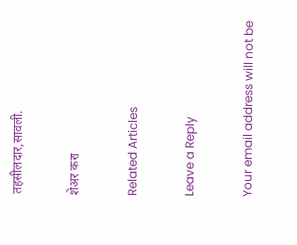तहसीलदार,सावली.

शेअर करा

Related Articles

Leave a Reply

Your email address will not be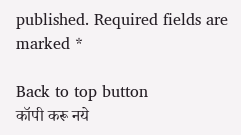published. Required fields are marked *

Back to top button
कॉपी करू नये